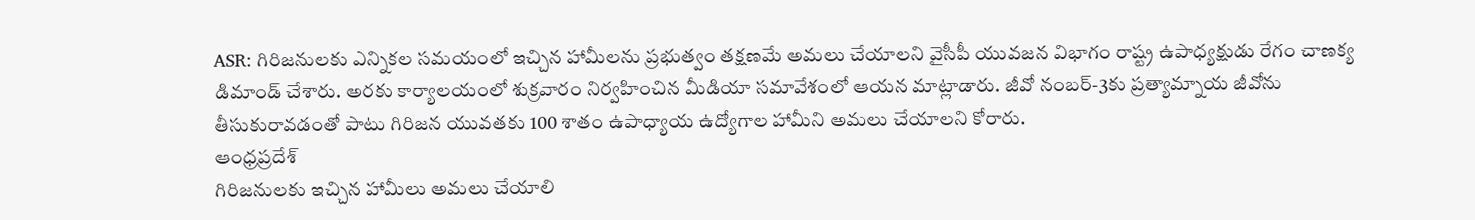ASR: గిరిజనులకు ఎన్నికల సమయంలో ఇచ్చిన హామీలను ప్రభుత్వం తక్షణమే అమలు చేయాలని వైసీపీ యువజన విభాగం రాష్ట్ర ఉపాధ్యక్షుడు రేగం చాణక్య డిమాండ్ చేశారు. అరకు కార్యాలయంలో శుక్రవారం నిర్వహించిన మీడియా సమావేశంలో ఆయన మాట్లాడారు. జీవో నంబర్-3కు ప్రత్యామ్నాయ జీవోను తీసుకురావడంతో పాటు గిరిజన యువతకు 100 శాతం ఉపాధ్యాయ ఉద్యోగాల హామీని అమలు చేయాలని కోరారు.
ఆంధ్రప్రదేశ్
గిరిజనులకు ఇచ్చిన హామీలు అమలు చేయాలి